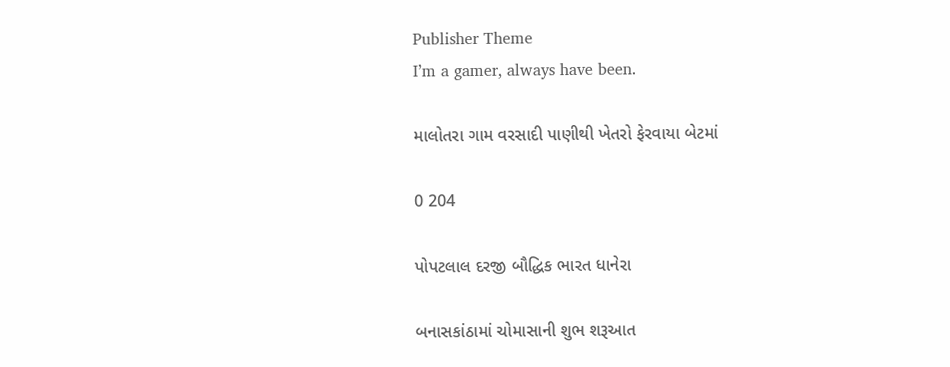Publisher Theme
I’m a gamer, always have been.

માલોતરા ગામ વરસાદી પાણીથી ખેતરો ફેરવાયા બેટમાં

0 204

પોપટલાલ દરજી બૌદ્ધિક ભારત ધાનેરા

બનાસકાંઠામાં ચોમાસાની શુભ શરૂઆત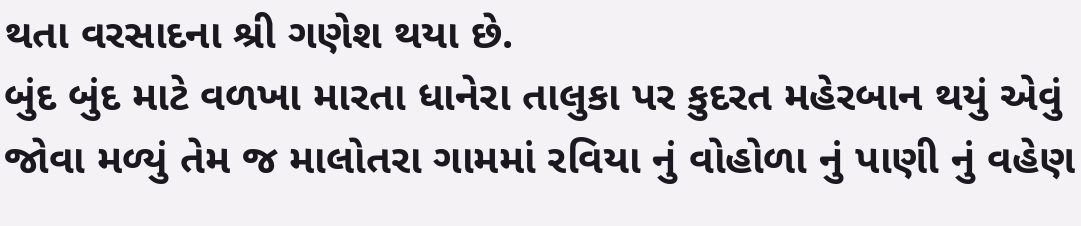થતા વરસાદના શ્રી ગણેશ થયા છે.
બુંદ બુંદ માટે વળખા મારતા ધાનેરા તાલુકા પર કુદરત મહેરબાન થયું એવું જોવા મળ્યું તેમ જ માલોતરા ગામમાં રવિયા નું વોહોળા નું પાણી નું વહેણ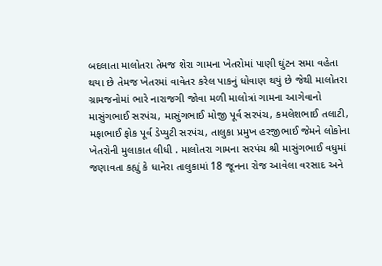બદલાતા માલોતરા તેમજ શેરા ગામના ખેતરોમાં પાણી ઘુંટન સમા વહેતા થયા છે તેમજ ખેતરમાં વાવેતર કરેલ પાકનું ધોવાણ થયું છે જેથી માલોતરા ગ્રામજનોમાં ભારે નારાજગી જોવા મળી માલોત્રાં ગામના આગેવાનો માસુંગભાઈ સરપંચ, માસુંગભાઈ મોજી પૂર્વ સરપંચ, કમલેશભાઈ તલાટી, મફાભાઈ ફોક પૂર્વ ડેપ્યુટી સરપંચ, તાલુકા પ્રમુખ હરજીભાઈ જેમને લોકોના ખેતરોની મુલાકાત લીધી . માલોતરા ગામના સરપંચ શ્રી માસુંગભાઈ વધુમાં જણાવતા કહ્યું કે ધાનેરા તાલુકામાં 18 જૂનના રોજ આવેલા વરસાદ અને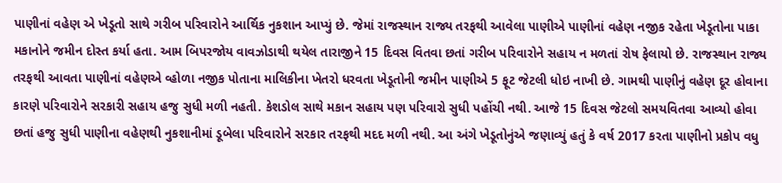પાણીનાં વહેણ એ ખેડૂતો સાથે ગરીબ પરિવારોને આર્થિક નુકશાન આપ્યું છે. જેમાં રાજસ્થાન રાજ્ય તરફથી આવેલા પાણીએ પાણીનાં વહેણ નજીક રહેતા ખેડૂતોના પાકા મકાનોને જમીન દોસ્ત કર્યા હતા. આમ બિપરજોય વાવઝોડાથી થયેલ તારાજીને 15 દિવસ વિતવા છતાં ગરીબ પરિવારોને સહાય ન મળતાં રોષ ફેલાયો છે. રાજસ્થાન રાજ્ય તરફથી આવતા પાણીનાં વહેણએ વ્હોળા નજીક પોતાના માલિકીના ખેતરો ધરવતા ખેડૂતોની જમીન પાણીએ 5 ફૂટ જેટલી ધોઇ નાખી છે. ગામથી પાણીનું વહેણ દૂર હોવાના કારણે પરિવારોને સરકારી સહાય હજુ સુધી મળી નહતી. કેશડોલ સાથે મકાન સહાય પણ પરિવારો સુધી પહોંચી નથી. આજે 15 દિવસ જેટલો સમયવિતવા આવ્યો હોવા છતાં હજુ સુધી પાણીના વહેણથી નુકશાનીમાં ડૂબેલા પરિવારોને સરકાર તરફથી મદદ મળી નથી. આ અંગે ખેડૂતોનુંએ જણાવ્યું હતું કે વર્ષ 2017 કરતા પાણીનો પ્રકોપ વધુ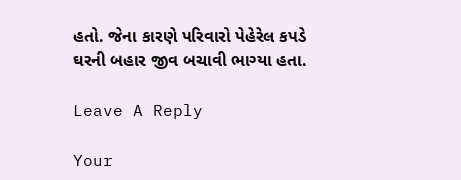હતો. જેના કારણે પરિવારો પેહેરેલ કપડે ઘરની બહાર જીવ બચાવી ભાગ્યા હતા.

Leave A Reply

Your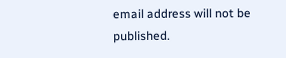email address will not be published.